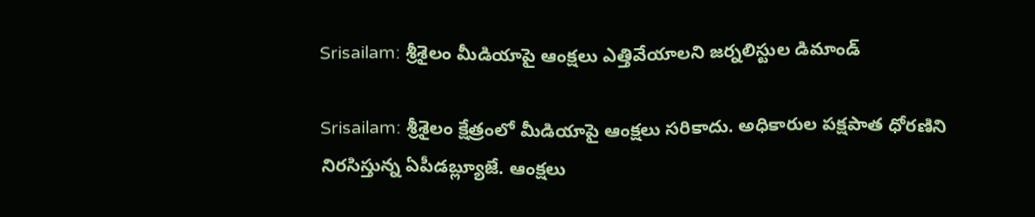Srisailam: శ్రీశైలం మీడియాపై ఆంక్షలు ఎత్తివేయాలని జర్నలిస్టుల డిమాండ్

Srisailam: శ్రీశైలం క్షేత్రంలో మీడియాపై ఆంక్షలు సరికాదు. అధికారుల పక్షపాత ధోరణిని నిరసిస్తున్న ఏపీడబ్ల్యూజే. ఆంక్షలు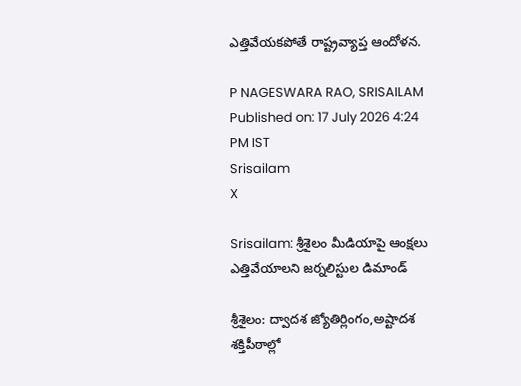ఎత్తివేయకపోతే రాష్ట్రవ్యాప్త ఆందోళన.

P NAGESWARA RAO, SRISAILAM
Published on: 17 July 2026 4:24 PM IST
Srisailam
X

Srisailam: శ్రీశైలం మీడియాపై ఆంక్షలు ఎత్తివేయాలని జర్నలిస్టుల డిమాండ్

శ్రీశైలం: ద్వాదశ జ్యోతిర్లింగం,అష్టాదశ శక్తిపీఠాల్లో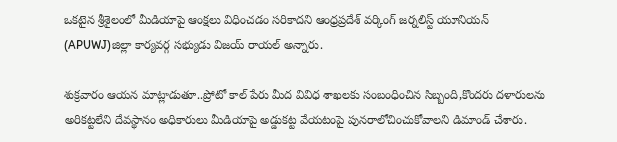ఒకటైన శ్రీశైలంలో మీడియాపై ఆంక్షలు విధించడం సరికాదని ఆంధ్రప్రదేశ్ వర్కింగ్ జర్నలిస్ట్ యూనియన్ (APUWJ)జిల్లా కార్యవర్గ సభ్యుడు విజయ్ రాయల్ అన్నారు.

శుక్రవారం ఆయన మాట్లాడుతూ..ప్రోటో కాల్ పేరు మీద వివిధ శాఖలకు సంబంధించిన సిబ్బంది,కొందరు దళారులను అరికట్టలేని దేవస్థానం అధికారులు మీడియాపై అడ్డుకట్ట వేయటంపై పునరాలోచించుకోవాలని డిమాండ్ చేశారు.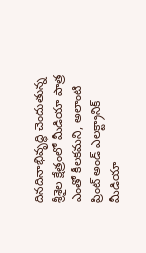దినదినాభివృద్ధి చెందుతున్న శ్రీశైల క్షేత్రంలో మీడియా పాత్ర ఎంతో కీలకమని, అలాంటి ప్రింట్ అండ్ ఎలక్ట్రానిక్ మీడియా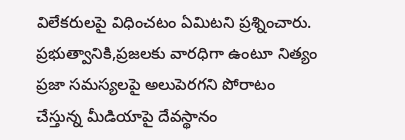విలేకరులపై విధించటం ఏమిటని ప్రశ్నించారు. ప్రభుత్వానికి,ప్రజలకు వారధిగా ఉంటూ నిత్యం ప్రజా సమస్యలపై అలుపెరగని పోరాటం చేస్తున్న మీడియాపై దేవస్థానం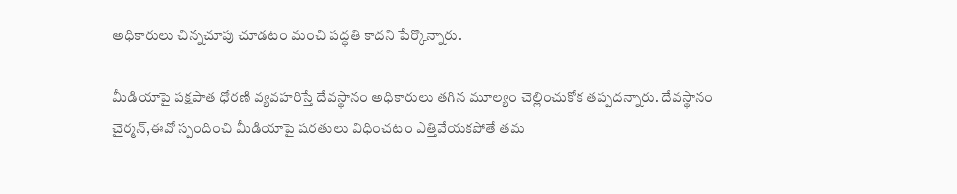అధికారులు చిన్నచూపు చూడటం మంచి పద్ధతి కాదని పేర్కొన్నారు.

మీడియాపై పక్షపాత ధోరణి వ్యవహరిస్తే దేవస్థానం అధికారులు తగిన మూల్యం చెల్లించుకోక తప్పదన్నారు. దేవస్థానం చైర్మన్,ఈవో స్పందించి మీడియాపై షరతులు విధించటం ఎత్తివేయకపోతే తమ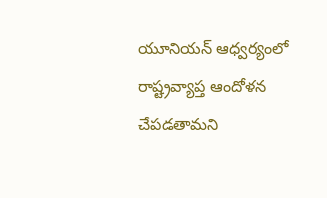యూనియన్ ఆధ్వర్యంలో రాష్ట్రవ్యాప్త ఆందోళన చేపడతామని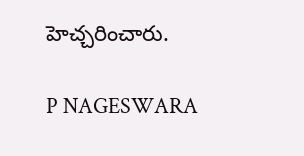హెచ్చరించారు.

P NAGESWARA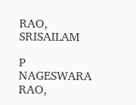RAO, SRISAILAM

P NAGESWARA RAO,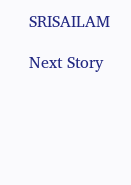SRISAILAM

Next Story